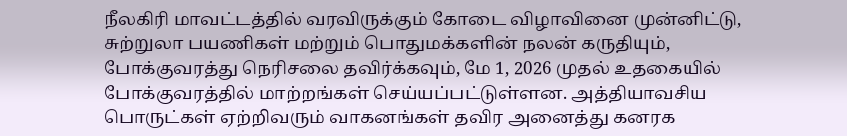நீலகிரி மாவட்டத்தில் வரவிருக்கும் கோடை விழாவினை முன்னிட்டு, சுற்றுலா பயணிகள் மற்றும் பொதுமக்களின் நலன் கருதியும், போக்குவரத்து நெரிசலை தவிர்க்கவும், மே 1, 2026 முதல் உதகையில் போக்குவரத்தில் மாற்றங்கள் செய்யப்பட்டுள்ளன. அத்தியாவசிய பொருட்கள் ஏற்றிவரும் வாகனங்கள் தவிர அனைத்து கனரக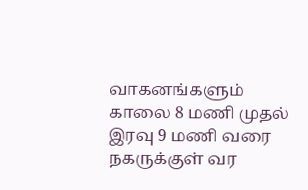வாகனங்களும் காலை 8 மணி முதல் இரவு 9 மணி வரை நகருக்குள் வர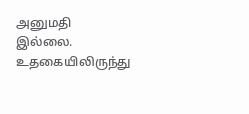அனுமதி இல்லை. உதகையிலிருந்து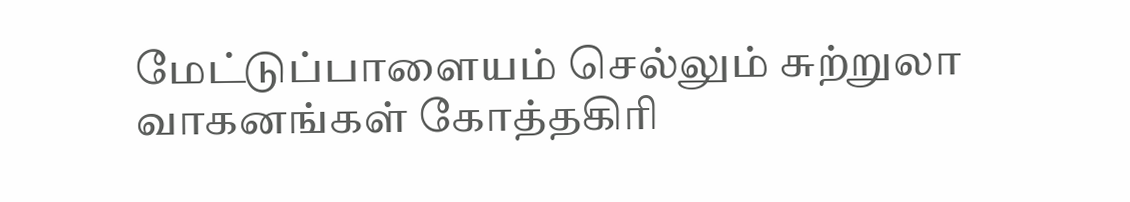மேட்டுப்பாளையம் செல்லும் சுற்றுலா வாகனங்கள் கோத்தகிரி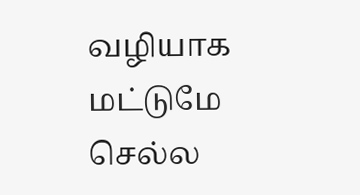வழியாக மட்டுமே செல்ல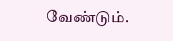வேண்டும்.